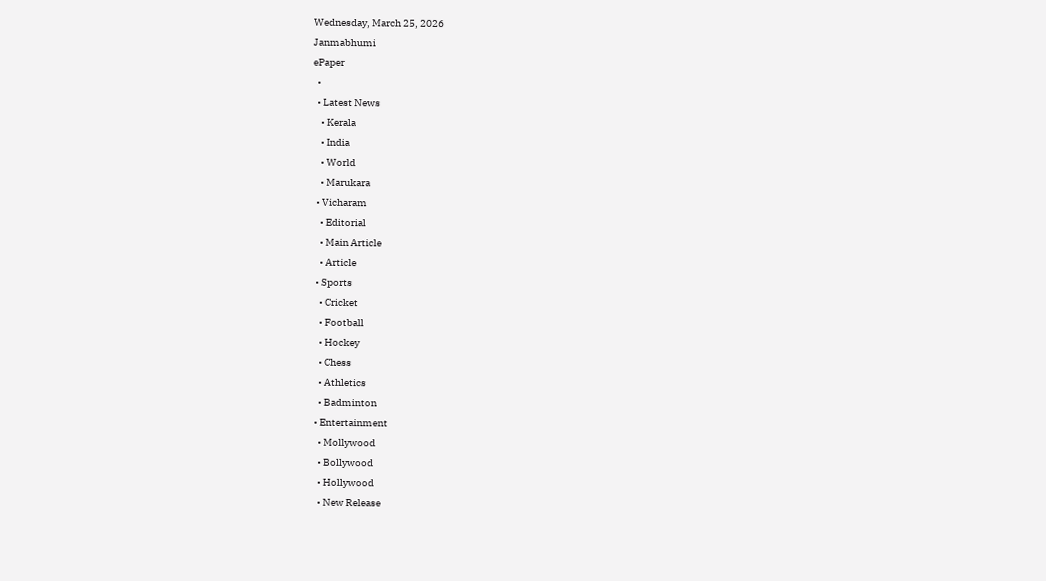Wednesday, March 25, 2026
Janmabhumi
ePaper
  •
  • Latest News
    • Kerala
    • India
    • World
    • Marukara
  • Vicharam
    • Editorial
    • Main Article
    • Article
  • Sports
    • Cricket
    • Football
    • Hockey
    • Chess
    • Athletics
    • Badminton
  • Entertainment
    • Mollywood
    • Bollywood
    • Hollywood
    • New Release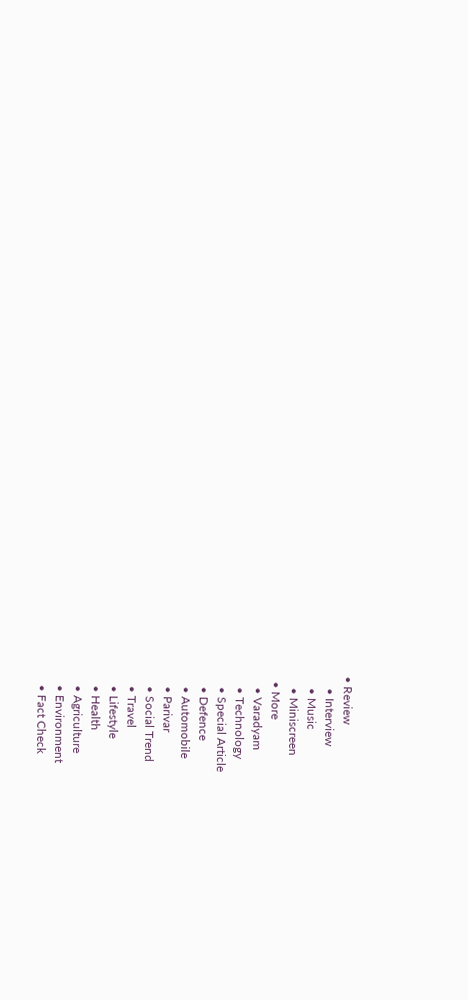• Review
    • Interview
    • Music
    • Miniscreen
  • More
    • Varadyam
    • Technology
    • Special Article
    • Defence
    • Automobile
    • Parivar
    • Social Trend
    • Travel
    • Lifestyle
    • Health
    • Agriculture
    • Environment
    • Fact Check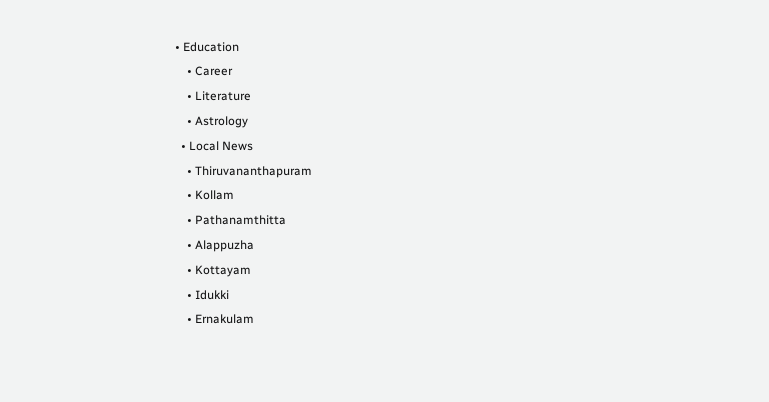• Education
    • Career
    • Literature
    • Astrology
  • Local News
    • Thiruvananthapuram
    • Kollam
    • Pathanamthitta
    • Alappuzha
    • Kottayam
    • Idukki
    • Ernakulam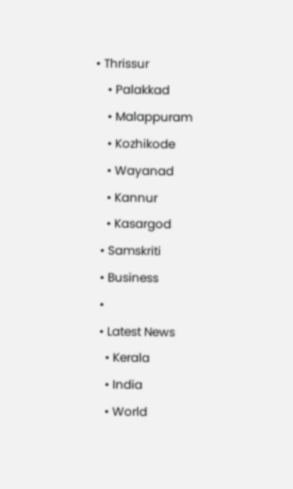• Thrissur
    • Palakkad
    • Malappuram
    • Kozhikode
    • Wayanad
    • Kannur
    • Kasargod
  • Samskriti
  • Business
  •
  • Latest News
    • Kerala
    • India
    • World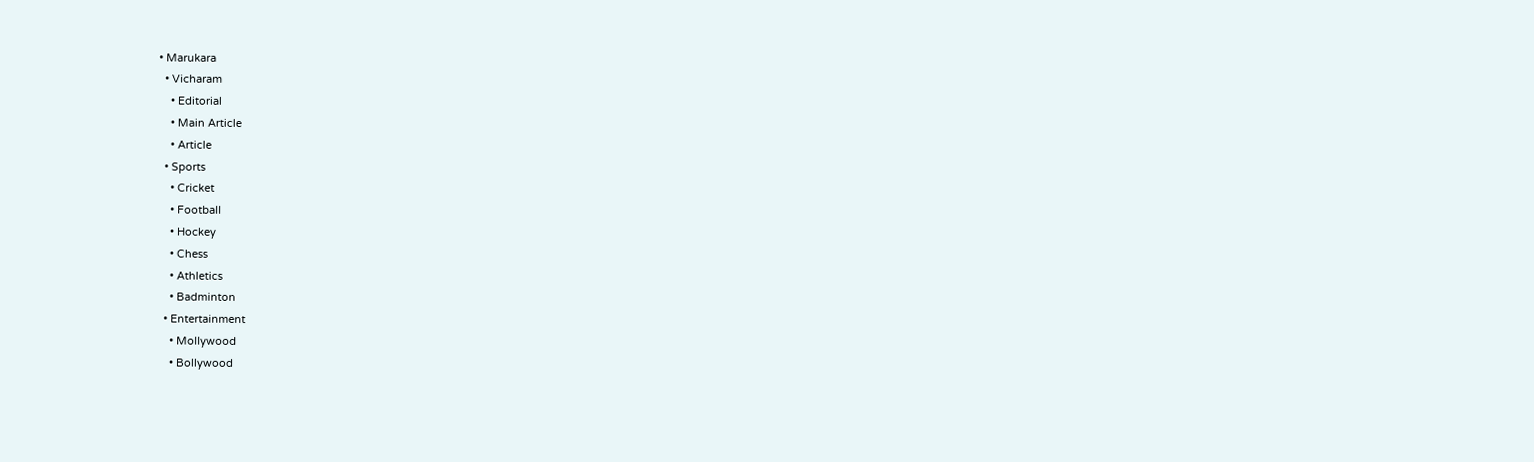• Marukara
  • Vicharam
    • Editorial
    • Main Article
    • Article
  • Sports
    • Cricket
    • Football
    • Hockey
    • Chess
    • Athletics
    • Badminton
  • Entertainment
    • Mollywood
    • Bollywood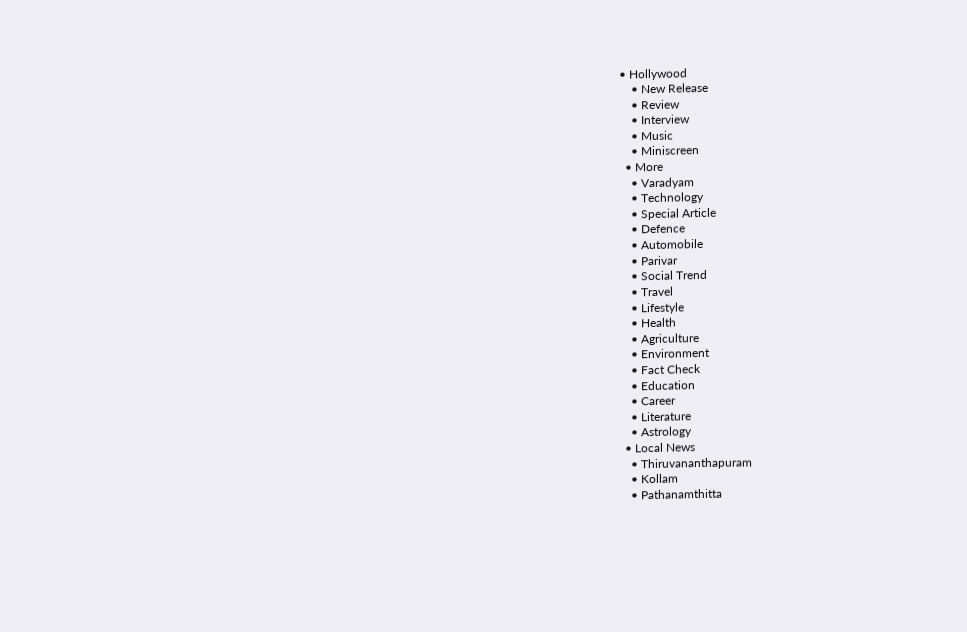• Hollywood
    • New Release
    • Review
    • Interview
    • Music
    • Miniscreen
  • More
    • Varadyam
    • Technology
    • Special Article
    • Defence
    • Automobile
    • Parivar
    • Social Trend
    • Travel
    • Lifestyle
    • Health
    • Agriculture
    • Environment
    • Fact Check
    • Education
    • Career
    • Literature
    • Astrology
  • Local News
    • Thiruvananthapuram
    • Kollam
    • Pathanamthitta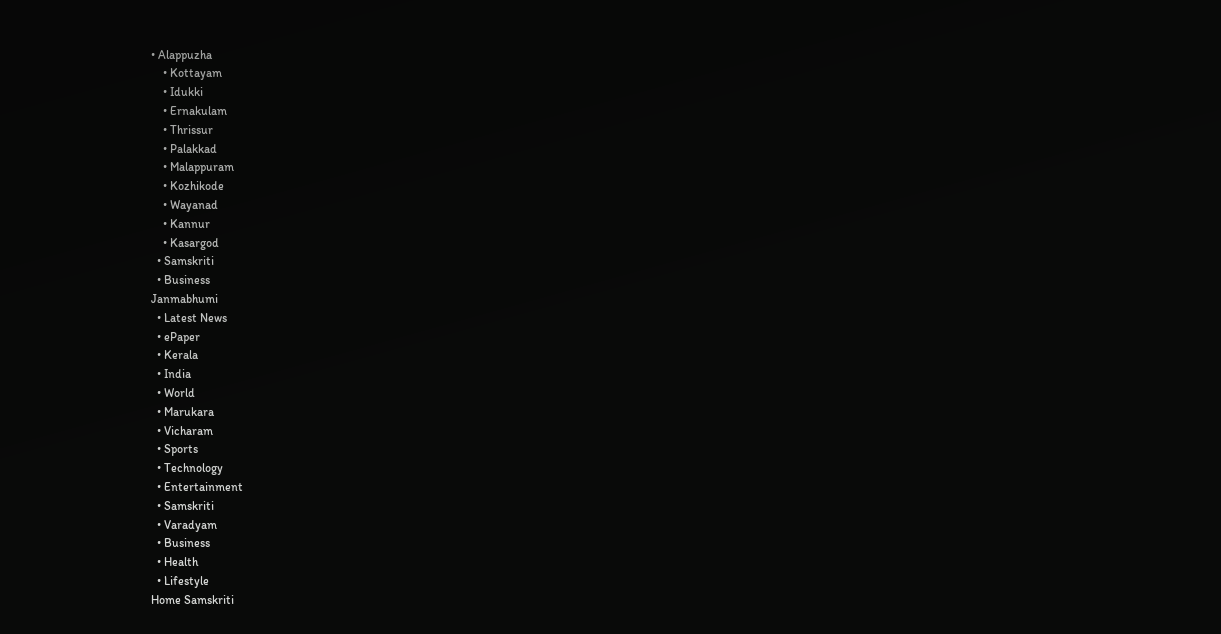• Alappuzha
    • Kottayam
    • Idukki
    • Ernakulam
    • Thrissur
    • Palakkad
    • Malappuram
    • Kozhikode
    • Wayanad
    • Kannur
    • Kasargod
  • Samskriti
  • Business
Janmabhumi
  • Latest News
  • ePaper
  • Kerala
  • India
  • World
  • Marukara
  • Vicharam
  • Sports
  • Technology
  • Entertainment
  • Samskriti
  • Varadyam
  • Business
  • Health
  • Lifestyle
Home Samskriti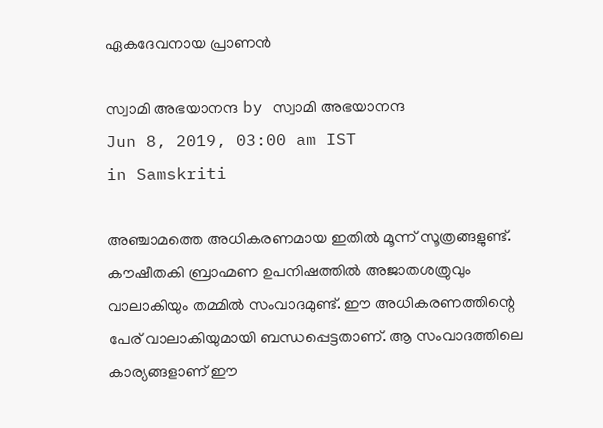ഏകദേവനായ പ്രാണന്‍

സ്വാമി അഭയാനന്ദ by സ്വാമി അഭയാനന്ദ
Jun 8, 2019, 03:00 am IST
in Samskriti

അഞ്ചാമത്തെ അധികരണമായ ഇതില്‍ മൂന്ന് സൂത്രങ്ങളുണ്ട്. കൗഷീതകി ബ്രാഹ്മണ ഉപനിഷത്തില്‍ അജാതശത്രുവും വാലാകിയും തമ്മില്‍ സംവാദമുണ്ട്. ഈ അധികരണത്തിന്റെ പേര് വാലാകിയുമായി ബന്ധപ്പെട്ടതാണ്. ആ സംവാദത്തിലെ കാര്യങ്ങളാണ് ഈ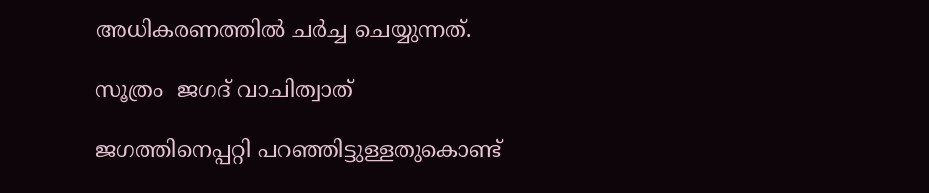അധികരണത്തില്‍ ചര്‍ച്ച ചെയ്യുന്നത്.

സൂത്രം  ജഗദ് വാചിത്വാത്

ജഗത്തിനെപ്പറ്റി പറഞ്ഞിട്ടുള്ളതുകൊണ്ട്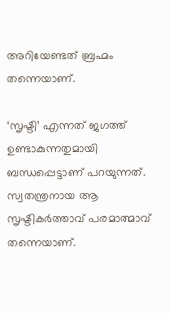അറിയേണ്ടത് ബ്രഹ്മം തന്നെയാണ്.

‘സൃഷ്ടി’ എന്നത് ജഗത്ത് ഉണ്ടാകുന്നതുമായി ബന്ധപ്പെട്ടാണ് പറയുന്നത്. സ്വതന്ത്രനായ ആ സൃഷ്ടികര്‍ത്താവ് പരമാത്മാവ് തന്നെയാണ്.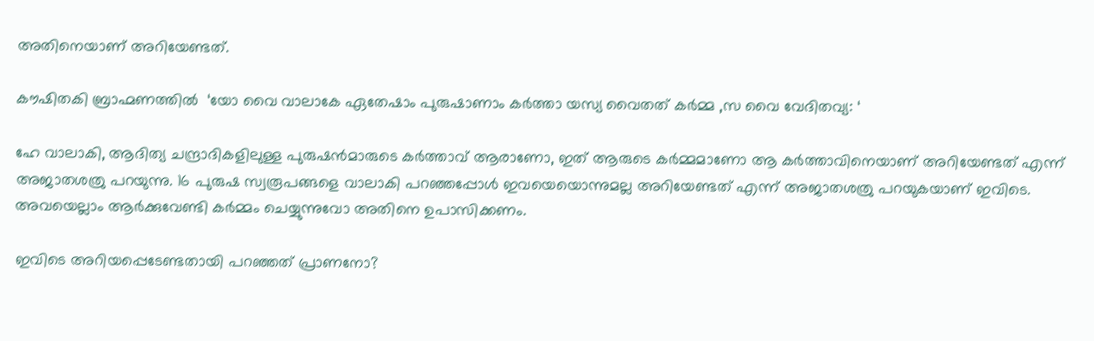അതിനെയാണ് അറിയേണ്ടത്.

കൗഷിതകി ബ്രാഹ്മണത്തില്‍  ‘യോ വൈ വാലാകേ ഏതേഷാം പുരുഷാണാം കര്‍ത്താ യസ്യ വൈതത് കര്‍മ്മ ,സ വൈ വേദിതവ്യ: ‘

ഹേ വാലാകി, ആദിത്യ ചന്ദ്രാദികളിലുള്ള പുരുഷന്‍മാരുടെ കര്‍ത്താവ് ആരാണോ, ഇത് ആരുടെ കര്‍മ്മമാണോ ആ കര്‍ത്താവിനെയാണ് അറിയേണ്ടത് എന്ന് അജാതശത്രു പറയുന്നു. 16 പുരുഷ സ്വരൂപങ്ങളെ വാലാകി പറഞ്ഞപ്പോള്‍ ഇവയെയൊന്നുമല്ല അറിയേണ്ടത് എന്ന് അജാതശത്രു പറയുകയാണ് ഇവിടെ. അവയെല്ലാം ആര്‍ക്കുവേണ്ടി കര്‍മ്മം ചെയ്യുന്നുവോ അതിനെ ഉപാസിക്കണം.

ഇവിടെ അറിയപ്പെടേണ്ടതായി പറഞ്ഞത് പ്രാണനോ?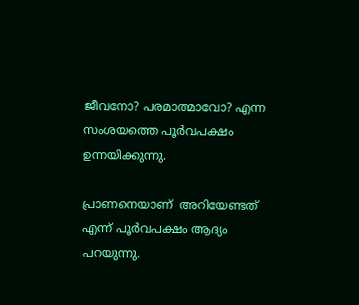ജീവനോ? പരമാത്മാവോ? എന്ന സംശയത്തെ പൂര്‍വപക്ഷം ഉന്നയിക്കുന്നു.

പ്രാണനെയാണ്  അറിയേണ്ടത് എന്ന് പൂര്‍വപക്ഷം ആദ്യം പറയുന്നു.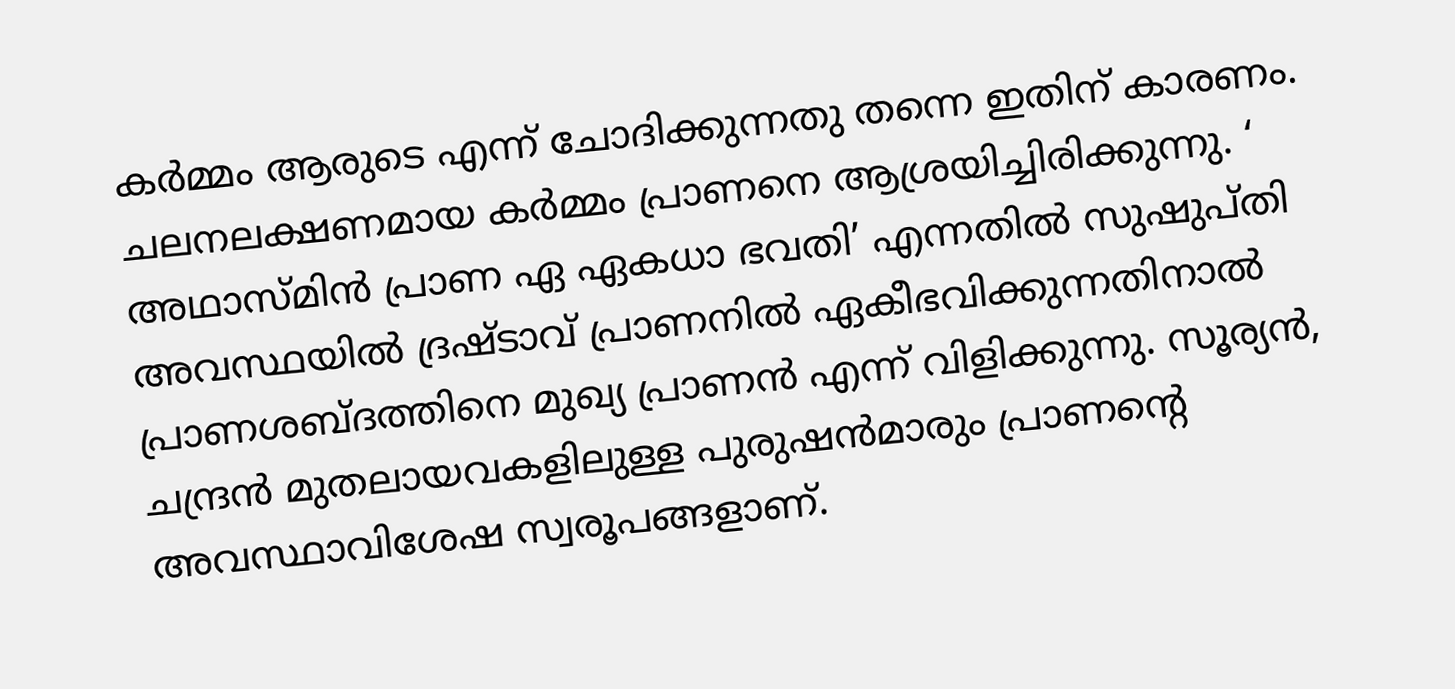കര്‍മ്മം ആരുടെ എന്ന് ചോദിക്കുന്നതു തന്നെ ഇതിന് കാരണം. ചലനലക്ഷണമായ കര്‍മ്മം പ്രാണനെ ആശ്രയിച്ചിരിക്കുന്നു. ‘ അഥാസ്മിന്‍ പ്രാണ ഏ ഏകധാ ഭവതി’ എന്നതില്‍ സുഷുപ്തി അവസ്ഥയില്‍ ദ്രഷ്ടാവ് പ്രാണനില്‍ ഏകീഭവിക്കുന്നതിനാല്‍ പ്രാണശബ്ദത്തിനെ മുഖ്യ പ്രാണന്‍ എന്ന് വിളിക്കുന്നു. സൂര്യന്‍, ചന്ദ്രന്‍ മുതലായവകളിലുള്ള പുരുഷന്‍മാരും പ്രാണന്റെ അവസ്ഥാവിശേഷ സ്വരൂപങ്ങളാണ്.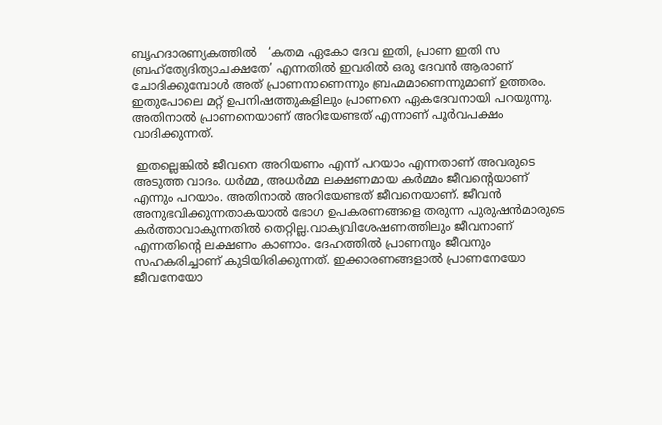ബൃഹദാരണ്യകത്തില്‍   ‘കതമ ഏകോ ദേവ ഇതി, പ്രാണ ഇതി സ ബ്രഹ്‌ത്യേദിത്യാചക്ഷതേ’ എന്നതില്‍ ഇവരില്‍ ഒരു ദേവന്‍ ആരാണ് ചോദിക്കുമ്പോള്‍ അത് പ്രാണനാണെന്നും ബ്രഹ്മമാണെന്നുമാണ് ഉത്തരം. ഇതുപോലെ മറ്റ് ഉപനിഷത്തുകളിലും പ്രാണനെ ഏകദേവനായി പറയുന്നു. അതിനാല്‍ പ്രാണനെയാണ് അറിയേണ്ടത് എന്നാണ് പൂര്‍വപക്ഷം വാദിക്കുന്നത്.

 ഇതല്ലെങ്കില്‍ ജീവനെ അറിയണം എന്ന് പറയാം എന്നതാണ് അവരുടെ അടുത്ത വാദം. ധര്‍മ്മ, അധര്‍മ്മ ലക്ഷണമായ കര്‍മ്മം ജീവന്റെയാണ് എന്നും പറയാം. അതിനാല്‍ അറിയേണ്ടത് ജീവനെയാണ്. ജീവന്‍ അനുഭവിക്കുന്നതാകയാല്‍ ഭോഗ ഉപകരണങ്ങളെ തരുന്ന പുരുഷന്‍മാരുടെ കര്‍ത്താവാകുന്നതില്‍ തെറ്റില്ല.വാക്യവിശേഷണത്തിലും ജീവനാണ് എന്നതിന്റെ ലക്ഷണം കാണാം. ദേഹത്തില്‍ പ്രാണനും ജീവനും സഹകരിച്ചാണ് കുടിയിരിക്കുന്നത്. ഇക്കാരണങ്ങളാല്‍ പ്രാണനേയോ ജീവനേയോ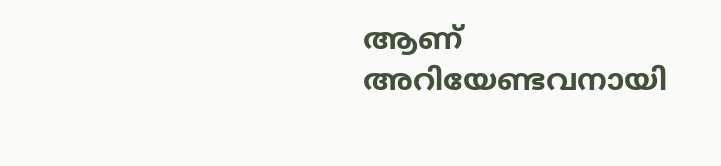ആണ് അറിയേണ്ടവനായി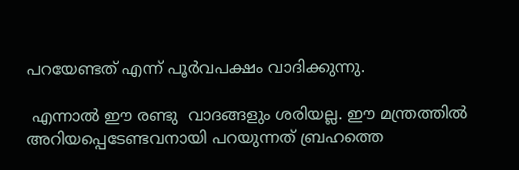പറയേണ്ടത് എന്ന് പൂര്‍വപക്ഷം വാദിക്കുന്നു.

 എന്നാല്‍ ഈ രണ്ടു  വാദങ്ങളും ശരിയല്ല. ഈ മന്ത്രത്തില്‍ അറിയപ്പെടേണ്ടവനായി പറയുന്നത് ബ്രഹത്തെ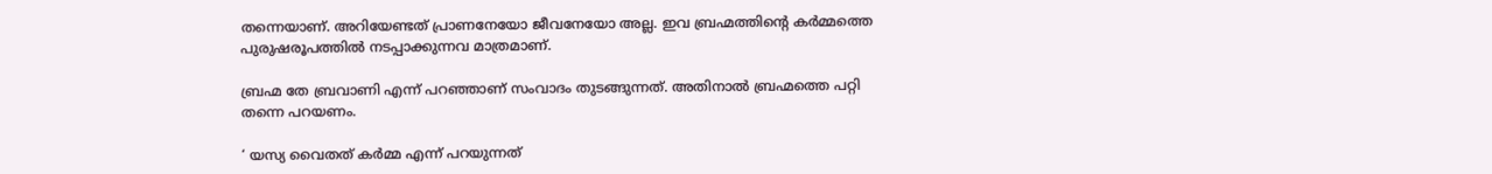തന്നെയാണ്. അറിയേണ്ടത് പ്രാണനേയോ ജീവനേയോ അല്ല. ഇവ ബ്രഹ്മത്തിന്റെ കര്‍മ്മത്തെ പുരുഷരൂപത്തില്‍ നടപ്പാക്കുന്നവ മാത്രമാണ്.

ബ്രഹ്മ തേ ബ്രവാണി എന്ന് പറഞ്ഞാണ് സംവാദം തുടങ്ങുന്നത്. അതിനാല്‍ ബ്രഹ്മത്തെ പറ്റി തന്നെ പറയണം.

‘ യസ്യ വൈതത് കര്‍മ്മ എന്ന് പറയുന്നത്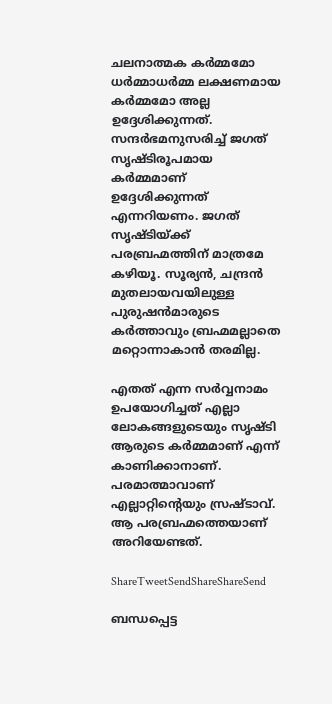ചലനാത്മക കര്‍മ്മമോ ധര്‍മ്മാധര്‍മ്മ ലക്ഷണമായ കര്‍മ്മമോ അല്ല ഉദ്ദേശിക്കുന്നത്. സന്ദര്‍ഭമനുസരിച്ച് ജഗത് സൃഷ്ടിരൂപമായ കര്‍മ്മമാണ് ഉദ്ദേശിക്കുന്നത് എന്നറിയണം. ജഗത് സൃഷ്ടിയ്‌ക്ക് പരബ്രഹ്മത്തിന് മാത്രമേ കഴിയൂ. സൂര്യന്‍, ചന്ദ്രന്‍ മുതലായവയിലുള്ള പുരുഷന്‍മാരുടെ കര്‍ത്താവും ബ്രഹ്മമല്ലാതെ മറ്റൊന്നാകാന്‍ തരമില്ല.

എതത് എന്ന സര്‍വ്വനാമം ഉപയോഗിച്ചത് എല്ലാ ലോകങ്ങളുടെയും സൃഷ്ടി ആരുടെ കര്‍മ്മമാണ് എന്ന് കാണിക്കാനാണ്. പരമാത്മാവാണ് എല്ലാറ്റിന്റെയും സ്രഷ്ടാവ്. ആ പരബ്രഹ്മത്തെയാണ് അറിയേണ്ടത്.

ShareTweetSendShareShareSend

ബന്ധപ്പെട്ട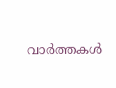വാര്‍ത്തകള്‍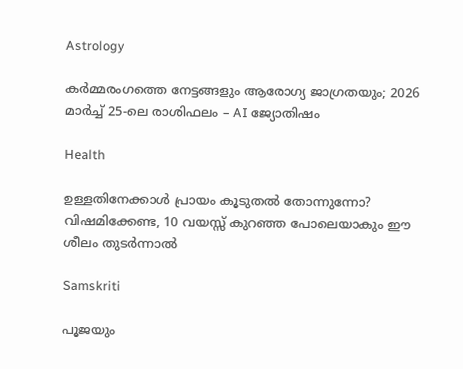Astrology

കർമ്മരംഗത്തെ നേട്ടങ്ങളും ആരോഗ്യ ജാഗ്രതയും; 2026 മാർച്ച് 25-ലെ രാശിഫലം – AI ജ്യോതിഷം

Health

ഉള്ളതിനേക്കാൾ പ്രായം കൂടുതൽ തോന്നുന്നോ? വിഷമിക്കേണ്ട, 10 വയസ്സ് കുറഞ്ഞ പോലെയാകും ഈ ശീലം തുടർന്നാൽ

Samskriti

പൂജയും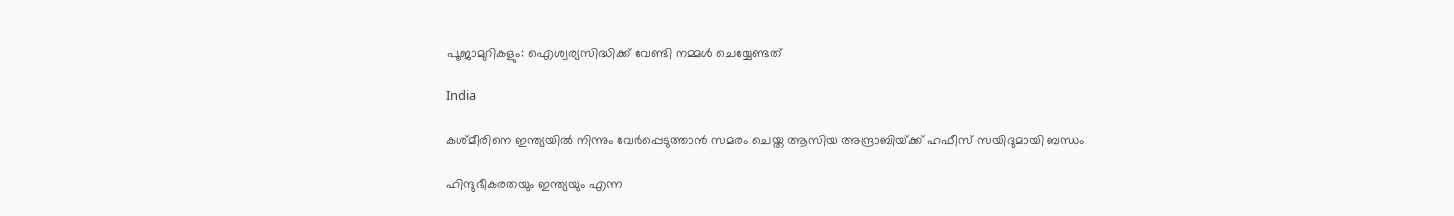പൂജാമുറികളും: ഐശ്വര്യസിദ്ധിക്ക് വേണ്ടി നമ്മൾ ചെയ്യേണ്ടത്

India

കശ്മീരിനെ ഇന്ത്യയില്‍ നിന്നും വേര്‍പ്പെടുത്താന്‍ സമരം ചെയ്ത ആസിയ അന്ദ്രാബിയ്‌ക്ക് ഹഫീസ് സയിദുമായി ബന്ധം

ഹിന്ദുഭീകരതയും ഇന്ത്യയും എന്ന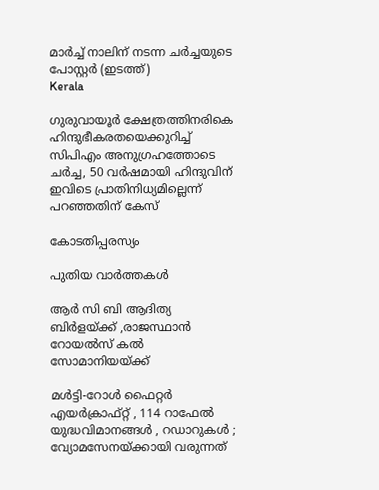മാര്‍ച്ച് നാലിന് നടന്ന ചര്‍ച്ചയുടെ പോസ്റ്റര്‍ (ഇടത്ത്)
Kerala

ഗുരുവായൂര്‍ ക്ഷേത്രത്തിനരികെ ഹിന്ദുഭീകരതയെക്കുറിച്ച് സിപിഎം അനുഗ്രഹത്തോടെ ചര്‍ച്ച, 50 വര്‍ഷമായി ഹിന്ദുവിന് ഇവിടെ പ്രാതിനിധ്യമില്ലെന്ന് പറഞ്ഞതിന് കേസ്

കോടതിപ്പരസ്യം

പുതിയ വാര്‍ത്തകള്‍

ആര്‍ സി ബി ആദിത്യ ബിര്‍ളയ്‌ക്ക് ,രാജസ്ഥാന്‍ റോയല്‍സ് കല്‍ സോമാനിയയ്‌ക്ക്

മൾട്ടി-റോൾ ഫൈറ്റർ എയർക്രാഫ്റ്റ് , 114 റാഫേൽ യുദ്ധവിമാനങ്ങൾ , റഡാറുകൾ ; വ്യോമസേനയ്‌ക്കായി വരുന്നത്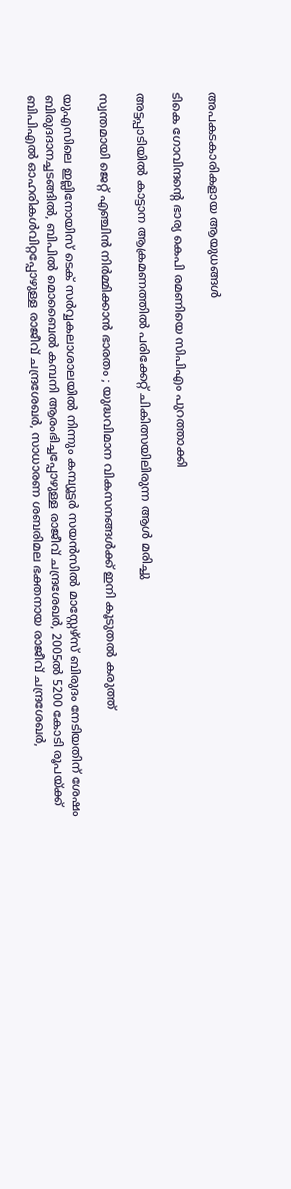അപകടകാരികളായ ആയുധങ്ങൾ

ടികെ ഗോവിന്ദന്റെ ഭാര്യ കെപി രമണിയെ സിപിഎം പുറത്താക്കി

അട്ടപ്പാടിയില്‍ കാട്ടാന ആക്രമണത്തില്‍ പരിക്കേറ്റ് ചികിത്സയിലിരുന്ന ആള്‍ മരിച്ചു

സ്വന്തമായി ജെറ്റ് എഞ്ചിൻ നിർമ്മിക്കാൻ ഭാരതം ; യുദ്ധവിമാന വികസനങ്ങൾക്ക് ഇനി കൂടുതൽ കരുത്ത്

യുഎസിലെ ഇല്ലിനോയിസ് ടെക് സര്‍വ്വകലാശാലയില്‍ നിന്നും കമ്പ്യൂട്ടര്‍ സയന്‍സില്‍ മാസ്റ്റേഴ്സ് ബിരുദം നേടിയതിന് ശേഷം ബിരുദദാനച്ചടങ്ങില്‍, ബിപില്‍ മൊബൈല്‍ കമ്പനി ആരംഭിച്ചപ്പോഴുള്ള രാജീവ് ചന്ദ്രശേഖര്‍, 2005ല്‍ 5200 കോടി രൂപയ്ക്ക് ബിപിഎല്‍ ഓഹരികള്‍വിറ്റപ്പോഴുള്ള രാജീവ് ചന്ദ്രശേഖര്‍, സാധാരണ ശബരിമല ഭക്തനായ രാജീവ് ചന്ദ്രശേഖര്‍,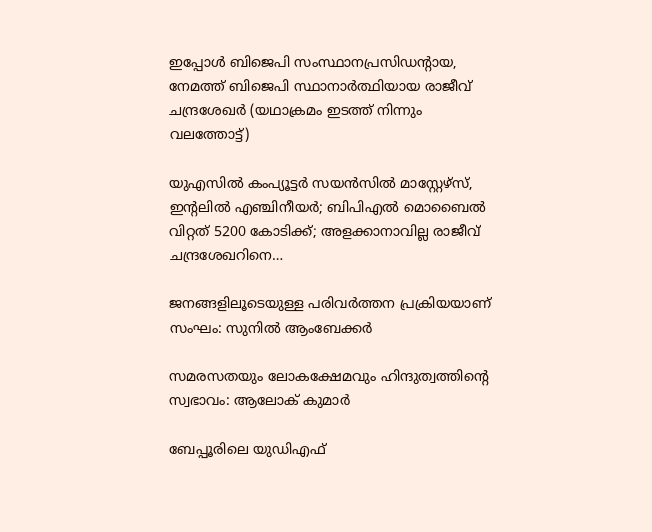ഇപ്പോള്‍ ബിജെപി സംസ്ഥാനപ്രസിഡന്‍റായ, നേമത്ത് ബിജെപി സ്ഥാനാര്‍ത്ഥിയായ രാജീവ് ചന്ദ്രശേഖര്‍ (യഥാക്രമം ഇടത്ത് നിന്നും വലത്തോട്ട്)

യുഎസില്‍ കംപ്യൂട്ടര്‍ സയന്‍സില്‍ മാസ്റ്റേഴ്സ്, ഇന്‍റലില്‍ എഞ്ചിനീയര്‍; ബിപിഎല്‍ മൊബൈല്‍ വിറ്റത് 5200 കോടിക്ക്; അളക്കാനാവില്ല രാജീവ് ചന്ദ്രശേഖറിനെ…

ജനങ്ങളിലൂടെയുള്ള പരിവര്‍ത്തന പ്രക്രിയയാണ് സംഘം: സുനില്‍ ആംബേക്കര്‍

സമരസതയും ലോകക്ഷേമവും ഹിന്ദുത്വത്തിന്റെ സ്വഭാവം: ആലോക് കുമാര്‍

ബേപ്പൂരിലെ യുഡിഎഫ്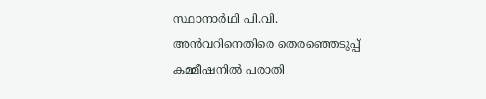സ്ഥാനാര്‍ഥി പി.വി. അന്‍വറിനെതിരെ തെരഞ്ഞെടുപ്പ് കമ്മീഷനില്‍ പരാതി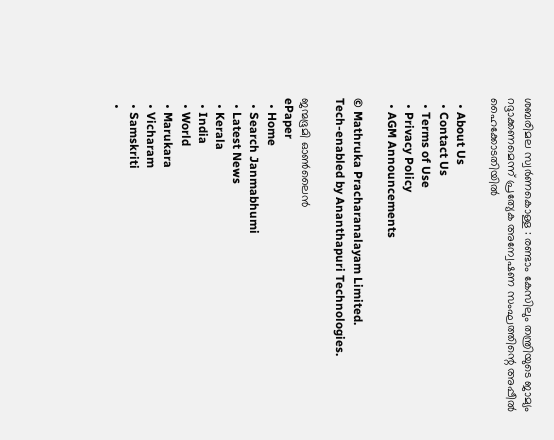ശബരിമല സ്വര്‍ണകൊള്ള : രണ്ടാം കേസിലും തന്ത്രിയുടെ ജാമ്യം റദ്ദാക്കണമെന്ന് പ്രത്യേക അന്വേഷണ സംഘത്തിന്റെ അപ്പീല്‍ ഹൈക്കോടതിയില്‍

  • About Us
  • Contact Us
  • Terms of Use
  • Privacy Policy
  • AGM Announcements

© Mathruka Pracharanalayam Limited.
Tech-enabled by Ananthapuri Technologies.

ജന്മഭൂമി ഓണ്‍ലൈന്‍
ePaper
  • Home
  • Search Janmabhumi
  • Latest News
  • Kerala
  • India
  • World
  • Marukara
  • Vicharam
  • Samskriti
  •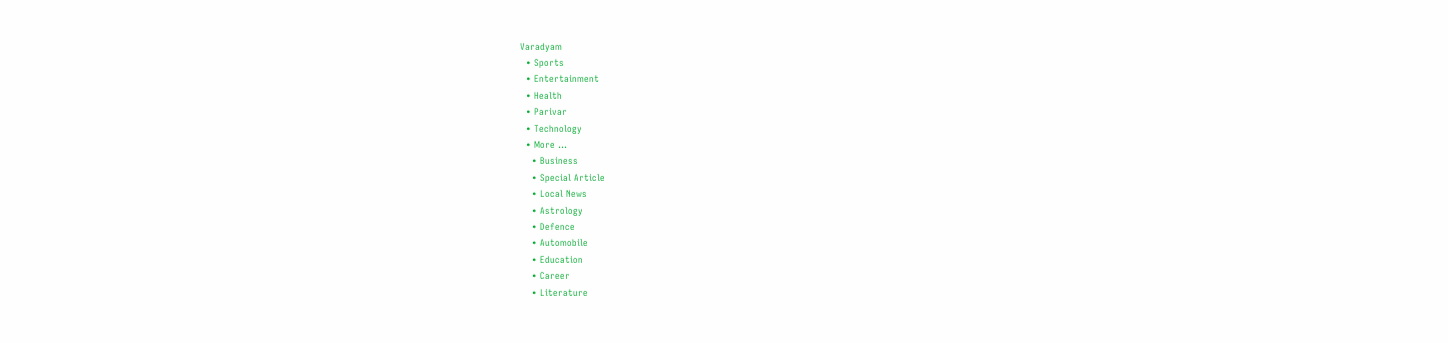Varadyam
  • Sports
  • Entertainment
  • Health
  • Parivar
  • Technology
  • More …
    • Business
    • Special Article
    • Local News
    • Astrology
    • Defence
    • Automobile
    • Education
    • Career
    • Literature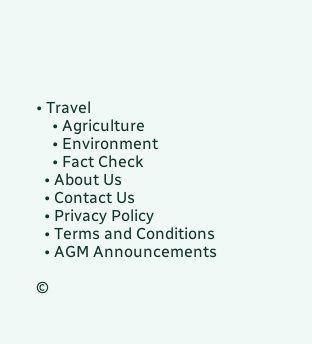• Travel
    • Agriculture
    • Environment
    • Fact Check
  • About Us
  • Contact Us
  • Privacy Policy
  • Terms and Conditions
  • AGM Announcements

©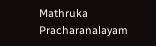Mathruka Pracharanalayam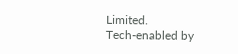Limited.
Tech-enabled by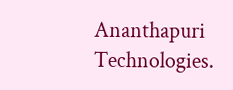Ananthapuri Technologies.